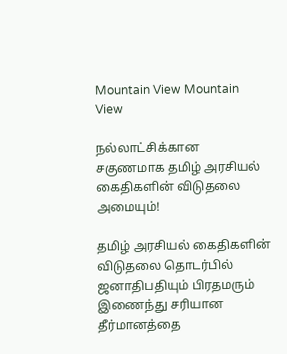Mountain View Mountain View

நல்லாட்சிக்கான சகுணமாக தமிழ் அரசியல் கைதிகளின் விடுதலை அமையும்!

தமிழ் அரசியல் கைதிகளின் விடுதலை தொடர்பில் ஜனாதிபதியும் பிரதமரும் இணைந்து சரியான தீர்மானத்தை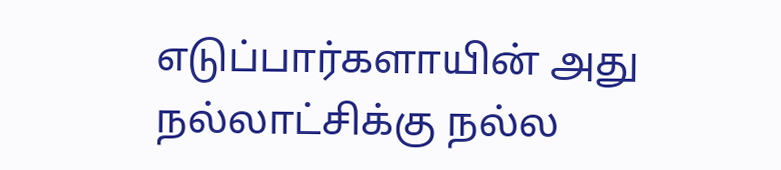எடுப்பார்களாயின் அது நல்லாட்சிக்கு நல்ல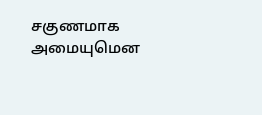சகுணமாக அமையுமென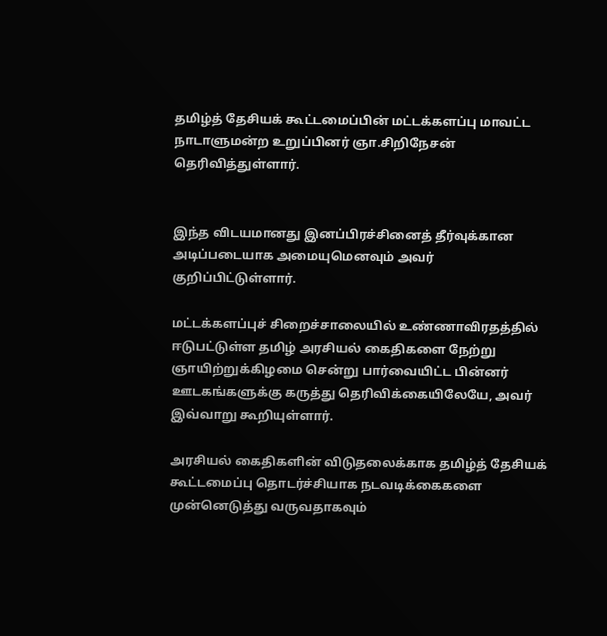தமிழ்த் தேசியக் கூட்டமைப்பின் மட்டக்களப்பு மாவட்ட நாடாளுமன்ற உறுப்பினர் ஞா.சிறிநேசன் தெரிவித்துள்ளார்.


இந்த விடயமானது இனப்பிரச்சினைத் தீர்வுக்கான அடிப்படையாக அமையுமெனவும் அவர் குறிப்பிட்டுள்ளார்.

மட்டக்களப்புச் சிறைச்சாலையில் உண்ணாவிரதத்தில் ஈடுபட்டுள்ள தமிழ் அரசியல் கைதிகளை நேற்று ஞாயிற்றுக்கிழமை சென்று பார்வையிட்ட பின்னர் ஊடகங்களுக்கு கருத்து தெரிவிக்கையிலேயே, அவர் இவ்வாறு கூறியுள்ளார்.

அரசியல் கைதிகளின் விடுதலைக்காக தமிழ்த் தேசியக் கூட்டமைப்பு தொடர்ச்சியாக நடவடிக்கைகளை முன்னெடுத்து வருவதாகவும்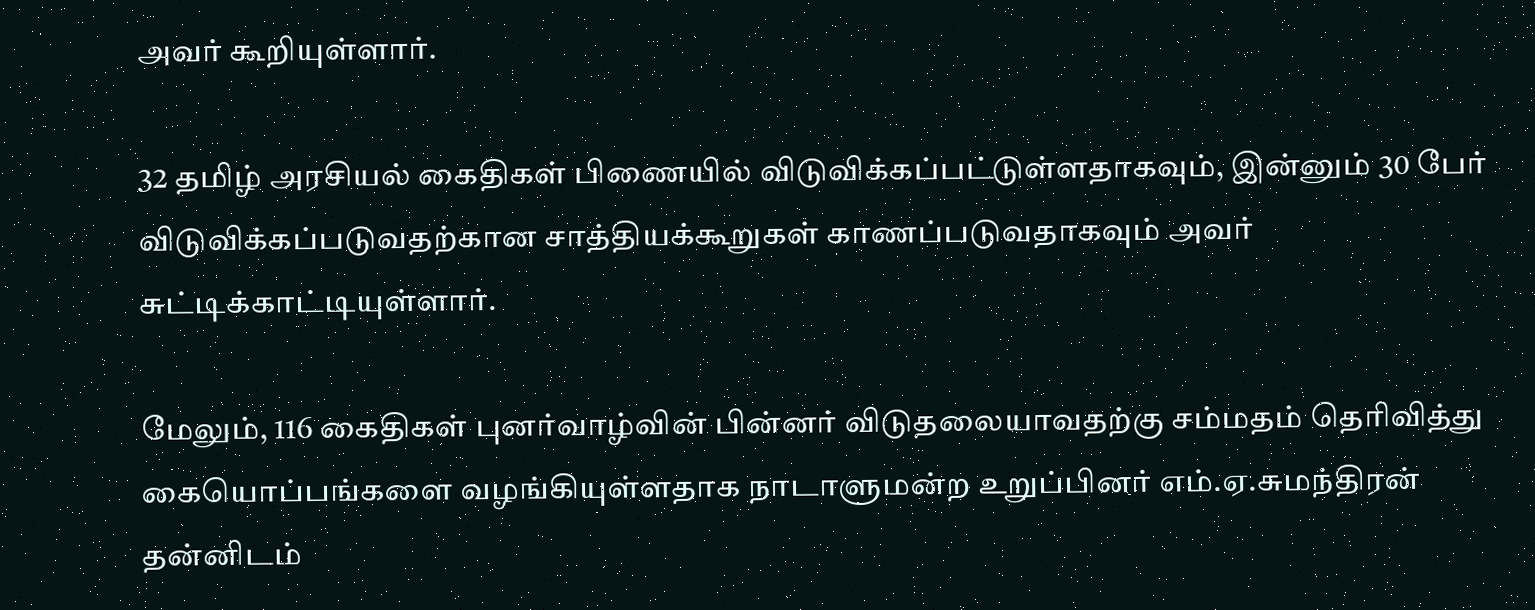அவர் கூறியுள்ளார்.

32 தமிழ் அரசியல் கைதிகள் பிணையில் விடுவிக்கப்பட்டுள்ளதாகவும், இன்னும் 30 பேர்  விடுவிக்கப்படுவதற்கான சாத்தியக்கூறுகள் காணப்படுவதாகவும் அவர் சுட்டிக்காட்டியுள்ளார்.

மேலும், 116 கைதிகள் புனர்வாழ்வின் பின்னர் விடுதலையாவதற்கு சம்மதம் தெரிவித்து கையொப்பங்களை வழங்கியுள்ளதாக நாடாளுமன்ற உறுப்பினர் எம்.ஏ.சுமந்திரன் தன்னிடம்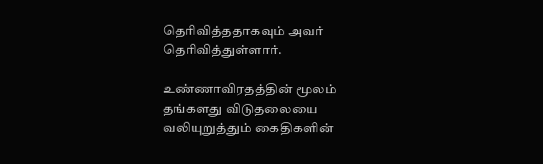தெரிவித்ததாகவும் அவர் தெரிவித்துள்ளார்.

உண்ணாவிரதத்தின் மூலம் தங்களது விடுதலையை வலியுறுத்தும் கைதிகளின்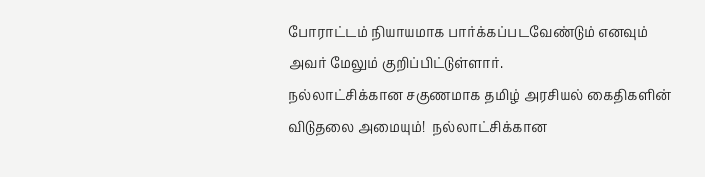போராட்டம் நியாயமாக பார்க்கப்படவேண்டும் எனவும் அவர் மேலும் குறிப்பிட்டுள்ளார்.
நல்லாட்சிக்கான சகுணமாக தமிழ் அரசியல் கைதிகளின் விடுதலை அமையும்!  நல்லாட்சிக்கான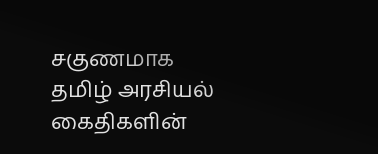சகுணமாக  தமிழ் அரசியல் கைதிகளின்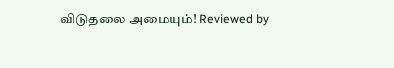விடுதலை அமையும்! Reviewed by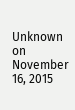Unknown on November 16, 2015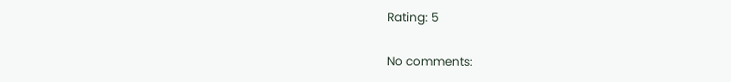Rating: 5

No comments: